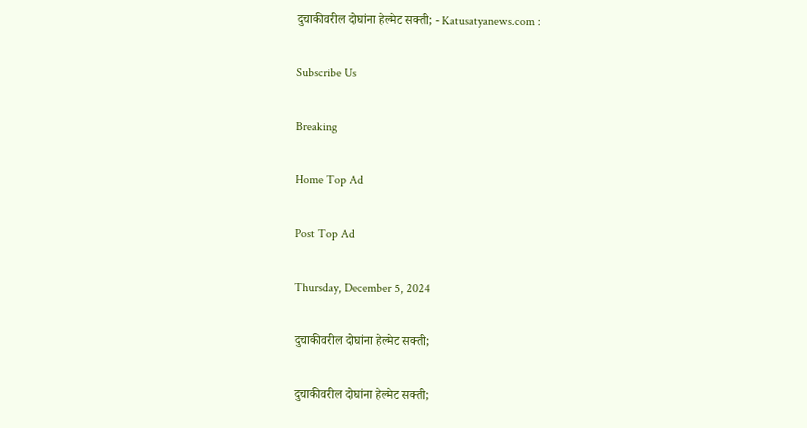दुचाकीवरील दोघांना हेल्मेट सक्ती; - Katusatyanews.com :

Subscribe Us

Breaking

Home Top Ad

Post Top Ad

Thursday, December 5, 2024

दुचाकीवरील दोघांना हेल्मेट सक्ती;

दुचाकीवरील दोघांना हेल्मेट सक्ती;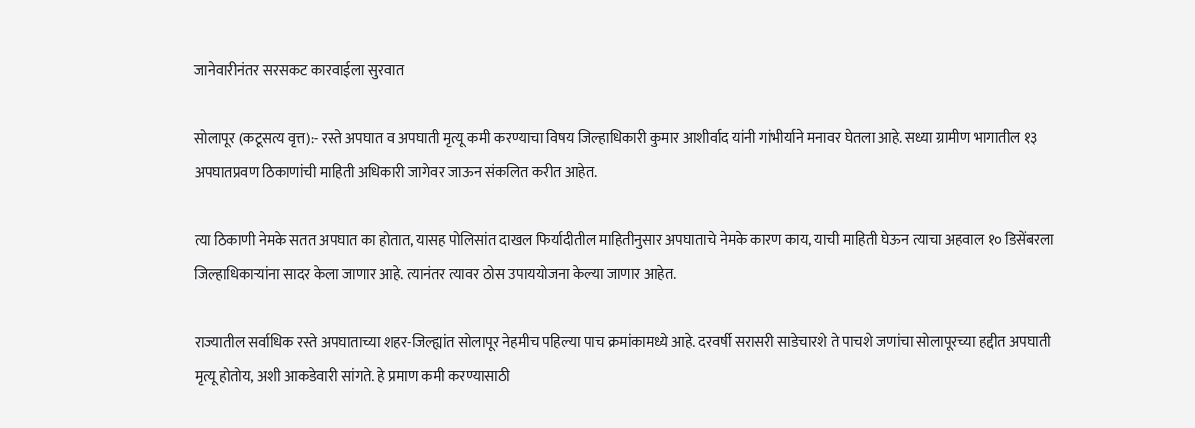जानेवारीनंतर सरसकट कारवाईला सुरवात

सोलापूर (कटूसत्य वृत्त):- रस्ते अपघात व अपघाती मृत्यू कमी करण्याचा विषय जिल्हाधिकारी कुमार आशीर्वाद यांनी गांभीर्याने मनावर घेतला आहे. सध्या ग्रामीण भागातील १३ अपघातप्रवण ठिकाणांची माहिती अधिकारी जागेवर जाऊन संकलित करीत आहेत.

त्या ठिकाणी नेमके सतत अपघात का होतात, यासह पोलिसांत दाखल फिर्यादीतील माहितीनुसार अपघाताचे नेमके कारण काय, याची माहिती घेऊन त्याचा अहवाल १० डिसेंबरला जिल्हाधिकाऱ्यांना सादर केला जाणार आहे. त्यानंतर त्यावर ठोस उपाययोजना केल्या जाणार आहेत.

राज्यातील सर्वाधिक रस्ते अपघाताच्या शहर-जिल्ह्यांत सोलापूर नेहमीच पहिल्या पाच क्रमांकामध्ये आहे. दरवर्षी सरासरी साडेचारशे ते पाचशे जणांचा सोलापूरच्या हद्दीत अपघाती मृत्यू होतोय, अशी आकडेवारी सांगते. हे प्रमाण कमी करण्यासाठी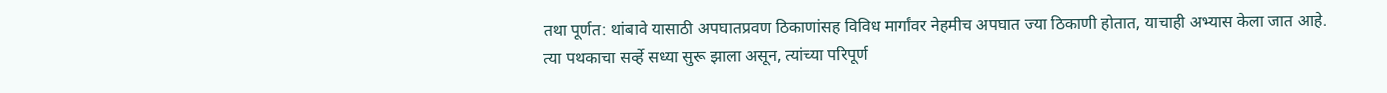तथा पूर्णत: थांबावे यासाठी अपघातप्रवण ठिकाणांसह विविध मार्गांवर नेहमीच अपघात ज्या ठिकाणी होतात, याचाही अभ्यास केला जात आहे. त्या पथकाचा सर्व्हे सध्या सुरू झाला असून, त्यांच्या परिपूर्ण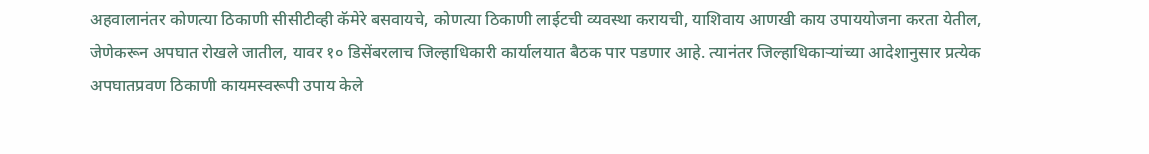अहवालानंतर कोणत्या ठिकाणी सीसीटीव्ही कॅमेरे बसवायचे, कोणत्या ठिकाणी लाईटची व्यवस्था करायची, याशिवाय आणखी काय उपाययोजना करता येतील, जेणेकरून अपघात रोखले जातील, यावर १० डिसेंबरलाच जिल्हाधिकारी कार्यालयात बैठक पार पडणार आहे. त्यानंतर जिल्हाधिकाऱ्यांच्या आदेशानुसार प्रत्येक अपघातप्रवण ठिकाणी कायमस्वरूपी उपाय केले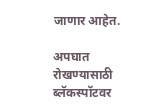जाणार आहेत.

अपघात रोखण्यासाठी ब्लॅकस्पॉटवर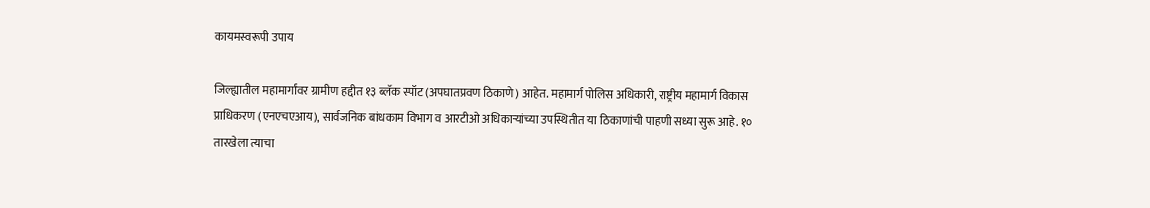कायमस्वरूपी उपाय

जिल्ह्यातील महामार्गांवर ग्रामीण हद्दीत १३ ब्लॅक स्पॉट (अपघातप्रवण ठिकाणे) आहेत. महामार्ग पोलिस अधिकारी, राष्ट्रीय महामार्ग विकास प्राधिकरण (एनएचएआय), सार्वजनिक बांधकाम विभाग व आरटीओ अधिकाऱ्यांच्या उपस्थितीत या ठिकाणांची पाहणी सध्या सुरू आहे. १० तारखेला त्याचा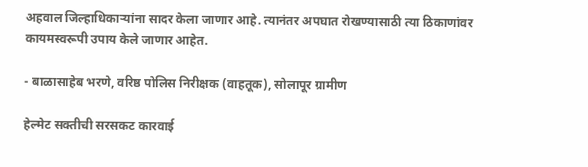अहवाल जिल्हाधिकाऱ्यांना सादर केला जाणार आहे. त्यानंतर अपघात रोखण्यासाठी त्या ठिकाणांवर कायमस्वरूपी उपाय केले जाणार आहेत.

- बाळासाहेब भरणे, वरिष्ठ पोलिस निरीक्षक (वाहतूक), सोलापूर ग्रामीण

हेल्मेट सक्तीची सरसकट कारवाई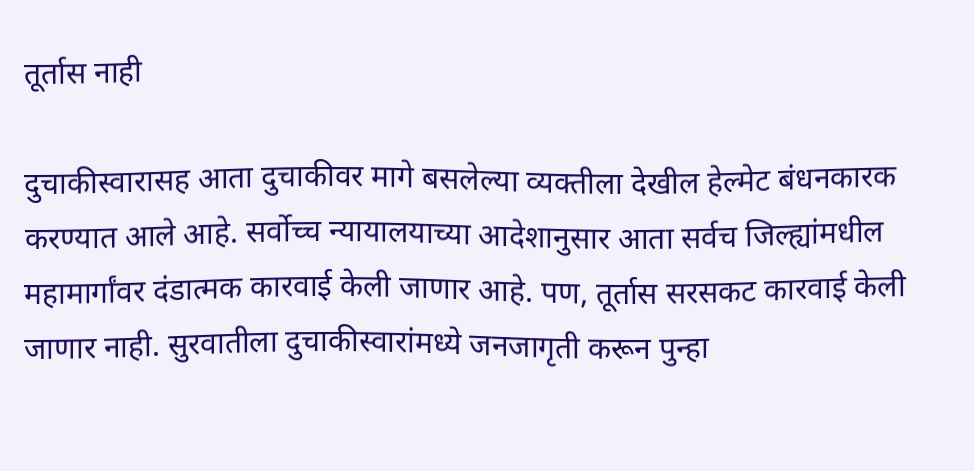तूर्तास नाही

दुचाकीस्वारासह आता दुचाकीवर मागे बसलेल्या व्यक्तीला देखील हेल्मेट बंधनकारक करण्यात आले आहे. सर्वोच्च न्यायालयाच्या आदेशानुसार आता सर्वच जिल्ह्यांमधील महामार्गांवर दंडात्मक कारवाई केली जाणार आहे. पण, तूर्तास सरसकट कारवाई केली जाणार नाही. सुरवातीला दुचाकीस्वारांमध्ये जनजागृती करून पुन्हा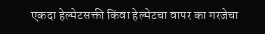एकदा हेल्मेटसक्ती किंवा हेल्मेटचा वापर का गरजेचा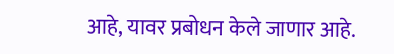आहे, यावर प्रबोधन केले जाणार आहे.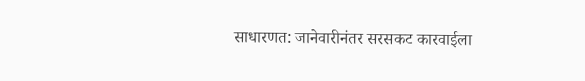साधारणत: जानेवारीनंतर सरसकट कारवाईला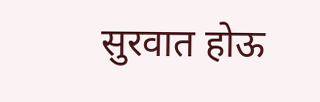सुरवात होऊ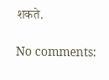शकते.

No comments: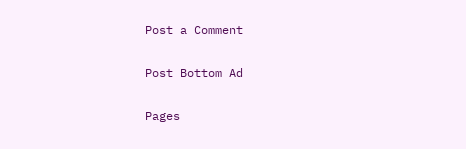Post a Comment

Post Bottom Ad

Pages